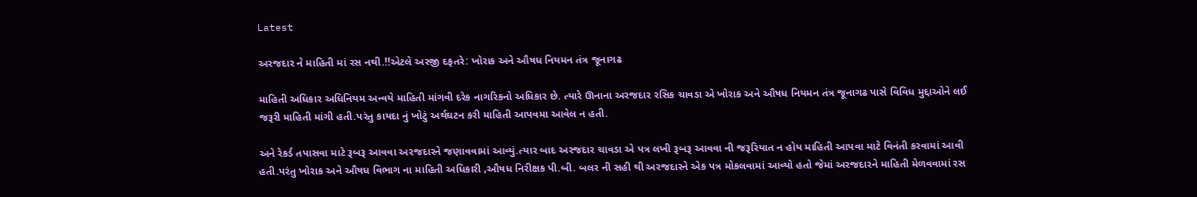Latest

અરજદાર ને માહિતી માં રસ નથી.!!એટલે અરજી દફતરે: ખોરાક અને ઔષધ નિયમન તંત્ર જૂનાગઢ

માહિતી અધિકાર અધિનિયમ અન્વયે માહિતી માંગવી દરેક નાગરિકનો અધિકાર છે. ત્યારે ઊનાના અરજદાર રસિક ચાવડા એ ખોરાક અને ઔષધ નિયમન તંત્ર જૂનાગઢ પાસે વિવિધ મુદ્દાઓને લઈ જરૂરી માહિતી માંગી હતી.પરંતુ કાયદા નું ખોટું અર્થઘટન કરી માહિતી આપવમા આવેલ ન હતી.

અને રેકર્ડ તપાસવા માટે રૂબરૂ આવવા અરજદારને જણાવવામાં આવ્યું.ત્યાર બાદ અરજદાર ચાવડા એ પત્ર લખી રૂબરૂ આવવા ની જરૂરિયાત ન હોય માહિતી આપવા માટે વિનંતી કરવામાં આવી હતી.પરંતુ ખોરાક અને ઔષધ વિભાગ ના માહિતી અધિકારી ,ઔષધ નિરીક્ષક પી.બી. બલર ની સહી થી અરજદારને એક પત્ર મોકલવામાં આવ્યો હતો જેમાં અરજદારને માહિતી મેળવવામાં રસ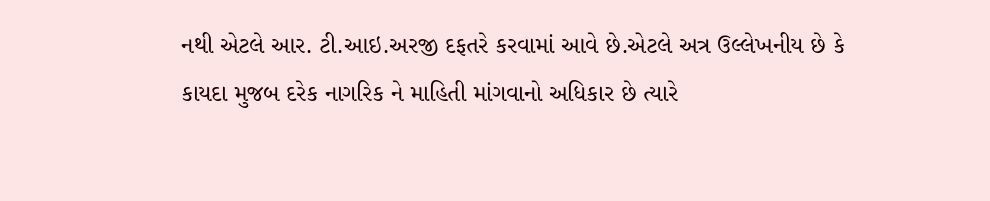નથી એટલે આર. ટી.આઇ.અરજી દફતરે કરવામાં આવે છે.એટલે અત્ર ઉલ્લેખનીય છે કે કાયદા મુજબ દરેક નાગરિક ને માહિતી માંગવાનો અધિકાર છે ત્યારે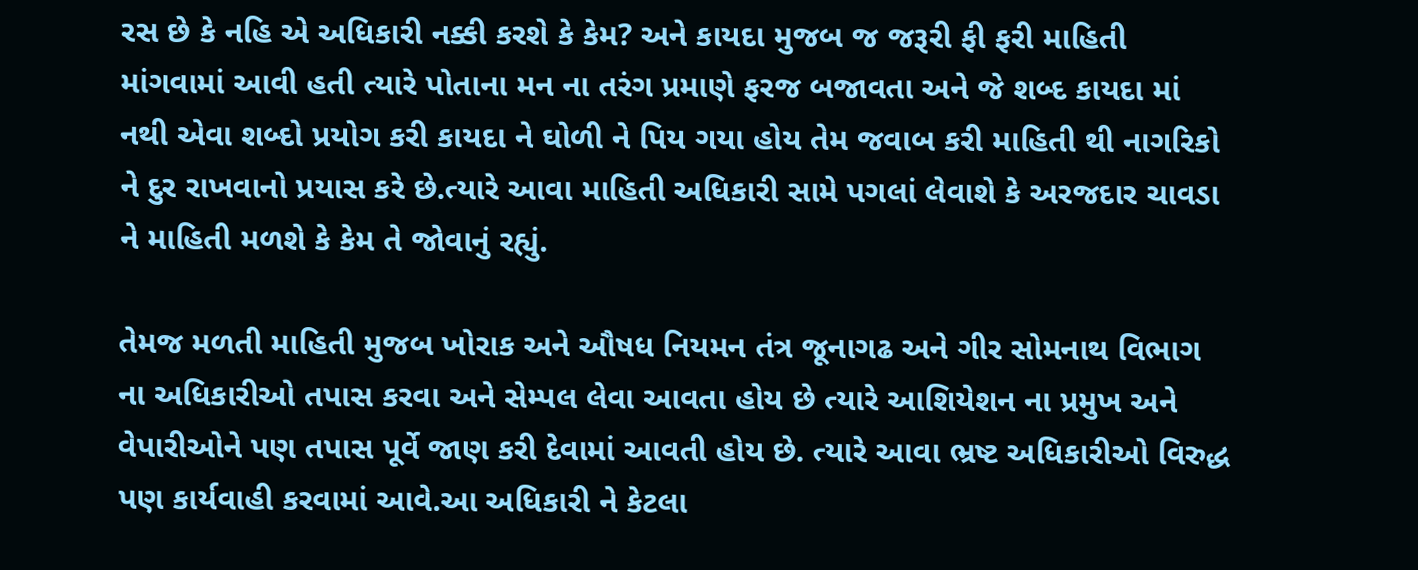રસ છે કે નહિ એ અધિકારી નક્કી કરશે કે કેમ? અને કાયદા મુજબ જ જરૂરી ફી ફરી માહિતી માંગવામાં આવી હતી ત્યારે પોતાના મન ના તરંગ પ્રમાણે ફરજ બજાવતા અને જે શબ્દ કાયદા માં નથી એવા શબ્દો પ્રયોગ કરી કાયદા ને ઘોળી ને પિય ગયા હોય તેમ જવાબ કરી માહિતી થી નાગરિકો ને દુર રાખવાનો પ્રયાસ કરે છે.ત્યારે આવા માહિતી અધિકારી સામે પગલાં લેવાશે કે અરજદાર ચાવડા ને માહિતી મળશે કે કેમ તે જોવાનું રહ્યું.

તેમજ મળતી માહિતી મુજબ ખોરાક અને ઔષધ નિયમન તંત્ર જૂનાગઢ અને ગીર સોમનાથ વિભાગ ના અધિકારીઓ તપાસ કરવા અને સેમ્પલ લેવા આવતા હોય છે ત્યારે આશિયેશન ના પ્રમુખ અને વેપારીઓને પણ તપાસ પૂર્વે જાણ કરી દેવામાં આવતી હોય છે. ત્યારે આવા ભ્રષ્ટ અધિકારીઓ વિરુદ્ધ પણ કાર્યવાહી કરવામાં આવે.આ અધિકારી ને કેટલા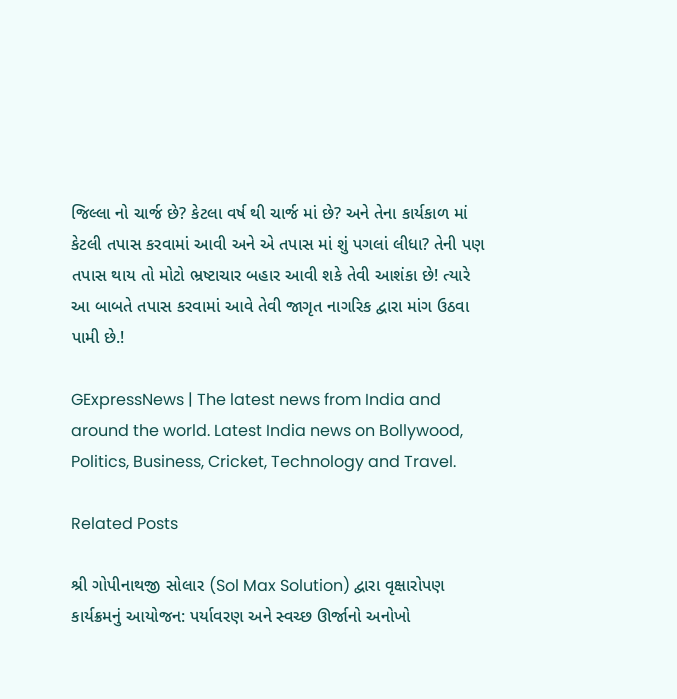જિલ્લા નો ચાર્જ છે? કેટલા વર્ષ થી ચાર્જ માં છે? અને તેના કાર્યકાળ માં કેટલી તપાસ કરવામાં આવી અને એ તપાસ માં શું પગલાં લીધા? તેની પણ તપાસ થાય તો મોટો ભ્રષ્ટાચાર બહાર આવી શકે તેવી આશંકા છે! ત્યારે આ બાબતે તપાસ કરવામાં આવે તેવી જાગૃત નાગરિક દ્વારા માંગ ઉઠવા પામી છે.!

GExpressNews | The latest news from India and around the world. Latest India news on Bollywood, Politics, Business, Cricket, Technology and Travel.

Related Posts

શ્રી ગોપીનાથજી સોલાર (Sol Max Solution) દ્વારા વૃક્ષારોપણ કાર્યક્રમનું આયોજન: પર્યાવરણ અને સ્વચ્છ ઊર્જાનો અનોખો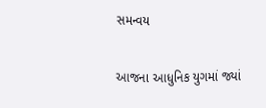સમન્વય

આજના આધુનિક યુગમાં જ્યાં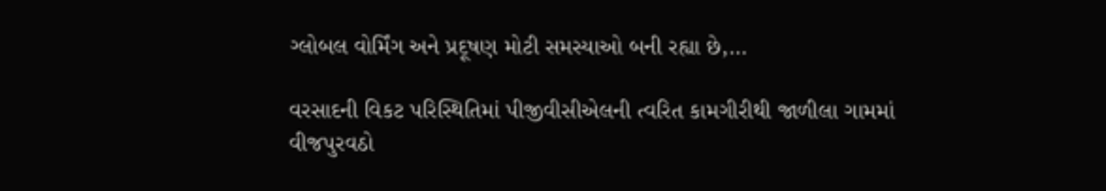ગ્લોબલ વોર્મિંગ અને પ્રદૂષણ મોટી સમસ્યાઓ બની રહ્યા છે,…

વરસાદની વિકટ પરિસ્થિતિમાં પીજીવીસીએલની ત્વરિત કામગીરીથી જાળીલા ગામમાં વીજપુરવઠો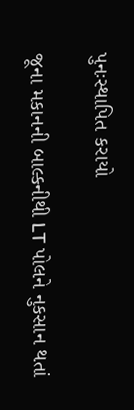પુનઃસ્થાપિત કરાયો

જૂના મકાનની બાલ્કનીથી LT પોલને નુકસાન થતાં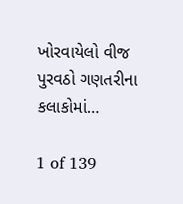ખોરવાયેલો વીજ પુરવઠો ગણતરીના કલાકોમાં…

1 of 139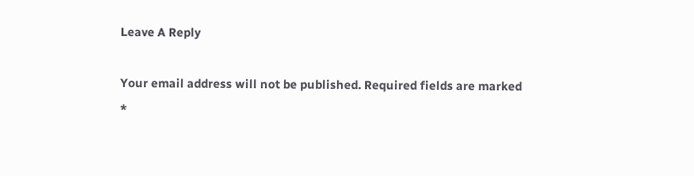Leave A Reply

Your email address will not be published. Required fields are marked *